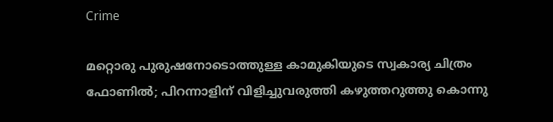Crime

മറ്റൊരു പുരുഷനോടൊത്തുള്ള കാമുകിയുടെ സ്വകാര്യ ചിത്രം ഫോണില്‍; പിറന്നാളിന് വിളിച്ചുവരുത്തി കഴുത്തറുത്തു കൊന്നു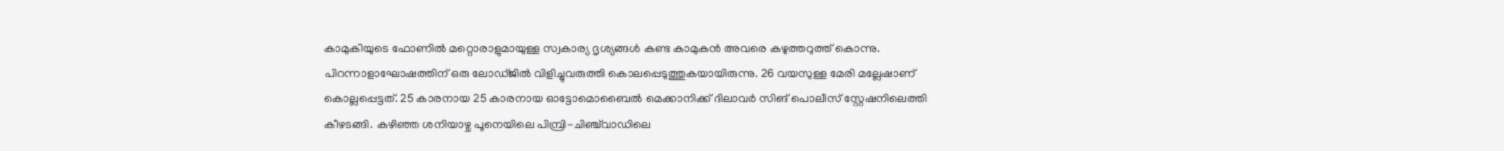കാമുകിയുടെ ഫോണില്‍ മറ്റൊരാളുമായുള്ള സ്വകാര്യ ദൃശ്യങ്ങള്‍ കണ്ട കാമുകന്‍ അവരെ കഴുത്തറുത്ത് കൊന്നു. പിറന്നാളാഘോഷത്തിന് ഒരു ലോഡ്ജിൽ വിളിച്ചുവരുത്തി കൊലപ്പെടുത്തുകയായിരുന്നു. 26 വയസുള്ള മേരി മല്ലേഷാണ് കൊല്ലപ്പെട്ടത്. 25 കാരനായ 25 കാരനായ ഓട്ടോമൊബൈൽ മെക്കാനിക്ക് ദിലാവര്‍ സിങ് പൊലീസ് സ്റ്റേഷനിലെത്തി കീഴടങ്ങി. കഴിഞ്ഞ ശനിയാഴ്ച പൂനെയിലെ പിമ്പ്രി-ചിഞ്ച്‌വാഡിലെ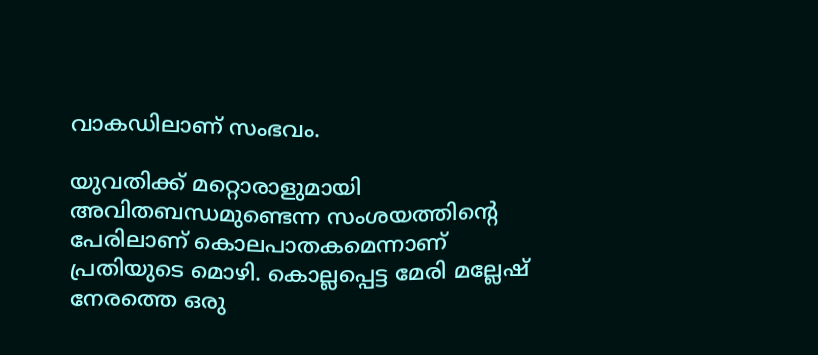വാകഡിലാണ് സംഭവം.

യുവതിക്ക് മറ്റൊരാളുമായി അവിതബന്ധമുണ്ടെന്ന സംശയത്തിന്റെ പേരിലാണ് കൊലപാതകമെന്നാണ് പ്രതിയുടെ മൊഴി. കൊല്ലപ്പെട്ട മേരി മല്ലേഷ് നേരത്തെ ഒരു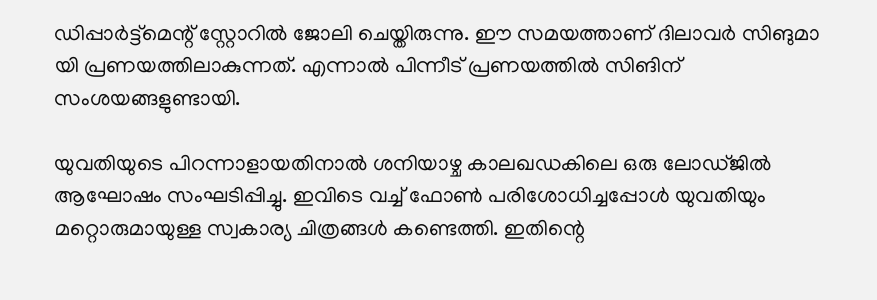ഡിപ്പാർട്ട്‌മെന്റ് സ്റ്റോറിൽ ജോലി ചെയ്തിരുന്നു. ഈ സമയത്താണ് ദിലാവര്‍ സിങുമാ യി പ്രണയത്തിലാകുന്നത്. എന്നാല്‍ പിന്നീട് പ്രണയത്തില്‍ സിങിന് സംശയങ്ങളുണ്ടായി.

യുവതിയുടെ പിറന്നാളായതിനാല്‍ ശനിയാഴ്ച കാലഖഡകിലെ ഒരു ലോഡ്ജില്‍ ആഘോഷം സംഘടിപ്പിച്ചു. ഇവിടെ വച്ച് ഫോണ്‍ പരിശോധിച്ചപ്പോള്‍ യുവതിയും മറ്റൊരുമായുള്ള സ്വകാര്യ ചിത്രങ്ങള്‍ കണ്ടെത്തി. ഇതിന്റെ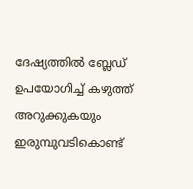ദേഷ്യത്തില്‍ ബ്ലേഡ് ഉപയോഗിച്ച് കഴുത്ത് അറുക്കുകയും ഇരുമ്പുവടികൊണ്ട്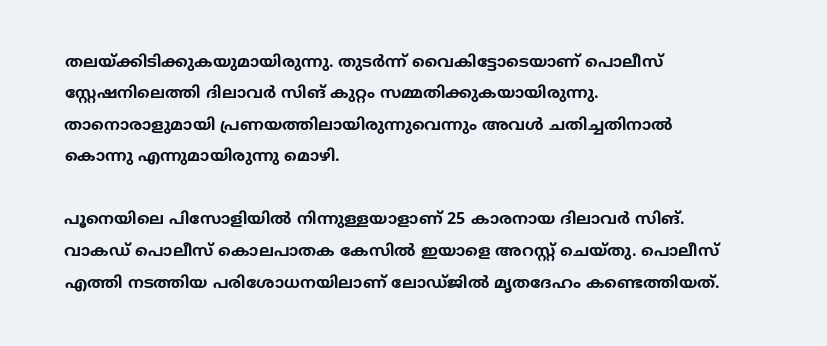തലയ്ക്കിടിക്കുകയുമായിരുന്നു. തുടര്‍ന്ന് വൈകിട്ടോടെയാണ് പൊലീസ് സ്റ്റേഷനിലെത്തി ദിലാവര്‍ സിങ് കുറ്റം സമ്മതിക്കുകയായിരുന്നു. താനൊരാളുമായി പ്രണയത്തിലായിരുന്നുവെന്നും അവള്‍ ചതിച്ചതിനാല്‍ കൊന്നു എന്നുമായിരുന്നു മൊഴി.

പൂനെയിലെ പിസോളിയില്‍ നിന്നുള്ളയാളാണ് 25 കാരനായ ദിലാവര്‍ സിങ്. വാകഡ് പൊലീസ് കൊലപാതക കേസില്‍ ഇയാളെ അറസ്റ്റ് ചെയ്തു. പൊലീസ് എത്തി നടത്തിയ പരിശോധനയിലാണ് ലോഡ്ജില്‍ മൃതദേഹം കണ്ടെത്തിയത്.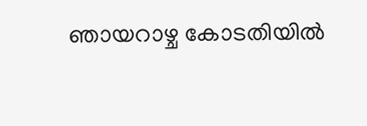ഞായറാഴ്ച കോടതിയില്‍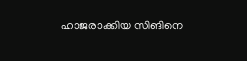ഹാജരാക്കിയ സിങിനെ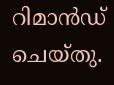റിമാന്‍ഡ് ചെയ്തു.